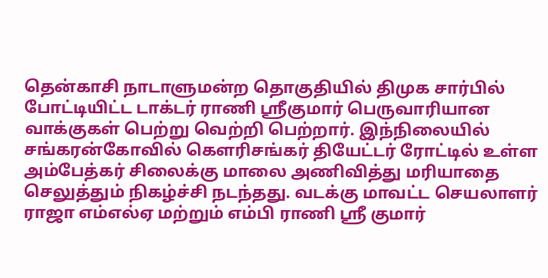தென்காசி நாடாளுமன்ற தொகுதியில் திமுக சார்பில் போட்டியிட்ட டாக்டர் ராணி ஸ்ரீகுமார் பெருவாரியான வாக்குகள் பெற்று வெற்றி பெற்றார். இந்நிலையில் சங்கரன்கோவில் கௌரிசங்கர் தியேட்டர் ரோட்டில் உள்ள அம்பேத்கர் சிலைக்கு மாலை அணிவித்து மரியாதை செலுத்தும் நிகழ்ச்சி நடந்தது. வடக்கு மாவட்ட செயலாளர் ராஜா எம்எல்ஏ மற்றும் எம்பி ராணி ஶ்ரீ குமார்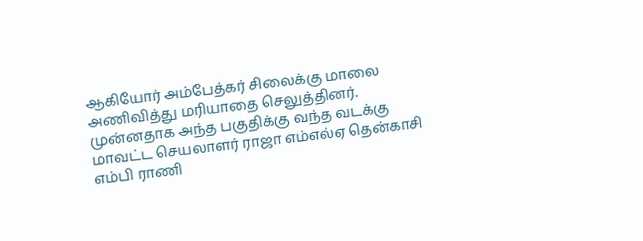ஆகியோர் அம்பேத்கர் சிலைக்கு மாலை அணிவித்து மரியாதை செலுத்தினர். முன்னதாக அந்த பகுதிக்கு வந்த வடக்கு மாவட்ட செயலாளர் ராஜா எம்எல்ஏ தென்காசி எம்பி ராணி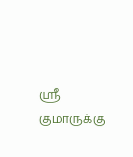ஸ்ரீ குமாருக்கு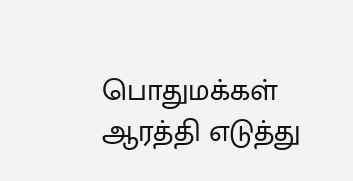பொதுமக்கள் ஆரத்தி எடுத்து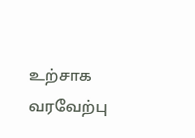உற்சாக வரவேற்பு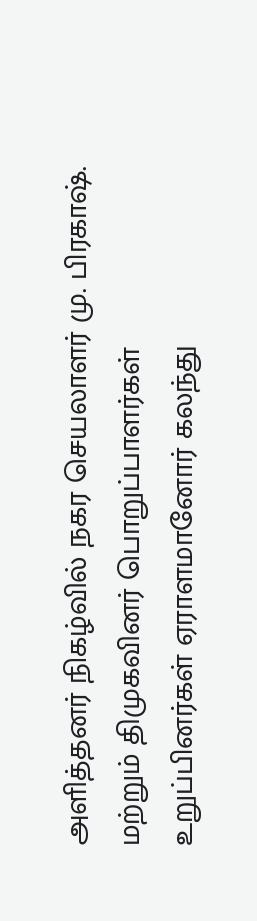அளித்தனர் நிகழ்வில் நகர செயலாளர் மு. பிரகாஷ். மற்றும் திமுகவினர் பொறுப்பாளர்கள் உறுப்பினர்கள் ஏராளமானோர் கலந்து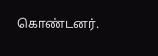கொண்டனர்.